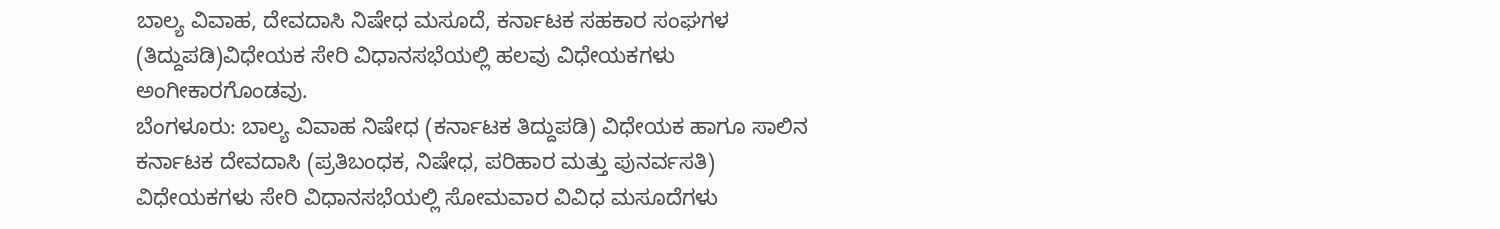ಬಾಲ್ಯ ವಿವಾಹ, ದೇವದಾಸಿ ನಿಷೇಧ ಮಸೂದೆ, ಕರ್ನಾಟಕ ಸಹಕಾರ ಸಂಘಗಳ (ತಿದ್ದುಪಡಿ)ವಿಧೇಯಕ ಸೇರಿ ವಿಧಾನಸಭೆಯಲ್ಲಿ ಹಲವು ವಿಧೇಯಕಗಳು ಅಂಗೀಕಾರಗೊಂಡವು.
ಬೆಂಗಳೂರು: ಬಾಲ್ಯ ವಿವಾಹ ನಿಷೇಧ (ಕರ್ನಾಟಕ ತಿದ್ದುಪಡಿ) ವಿಧೇಯಕ ಹಾಗೂ ಸಾಲಿನ ಕರ್ನಾಟಕ ದೇವದಾಸಿ (ಪ್ರತಿಬಂಧಕ, ನಿಷೇಧ, ಪರಿಹಾರ ಮತ್ತು ಪುನರ್ವಸತಿ) ವಿಧೇಯಕಗಳು ಸೇರಿ ವಿಧಾನಸಭೆಯಲ್ಲಿ ಸೋಮವಾರ ವಿವಿಧ ಮಸೂದೆಗಳು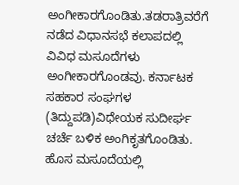ಅಂಗೀಕಾರಗೊಂಡಿತು.ತಡರಾತ್ರಿವರೆಗೆ ನಡೆದ ವಿಧಾನಸಭೆ ಕಲಾಪದಲ್ಲಿ ವಿವಿಧ ಮಸೂದೆಗಳು ಅಂಗೀಕಾರಗೊಂಡವು. ಕರ್ನಾಟಕ ಸಹಕಾರ ಸಂಘಗಳ (ತಿದ್ದುಪಡಿ)ವಿಧೇಯಕ ಸುದೀರ್ಘ ಚರ್ಚೆ ಬಳಿಕ ಅಂಗಿಕೃತಗೊಂಡಿತು. ಹೊಸ ಮಸೂದೆಯಲ್ಲಿ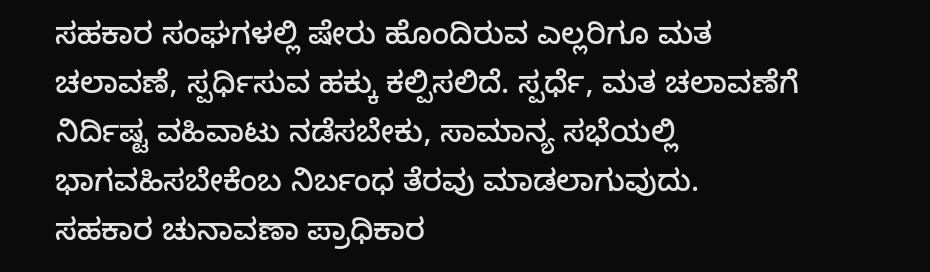ಸಹಕಾರ ಸಂಘಗಳಲ್ಲಿ ಷೇರು ಹೊಂದಿರುವ ಎಲ್ಲರಿಗೂ ಮತ ಚಲಾವಣೆ, ಸ್ಪರ್ಧಿಸುವ ಹಕ್ಕು ಕಲ್ಪಿಸಲಿದೆ. ಸ್ಪರ್ಧೆ, ಮತ ಚಲಾವಣೆಗೆ ನಿರ್ದಿಷ್ಟ ವಹಿವಾಟು ನಡೆಸಬೇಕು, ಸಾಮಾನ್ಯ ಸಭೆಯಲ್ಲಿ ಭಾಗವಹಿಸಬೇಕೆಂಬ ನಿರ್ಬಂಧ ತೆರವು ಮಾಡಲಾಗುವುದು.
ಸಹಕಾರ ಚುನಾವಣಾ ಪ್ರಾಧಿಕಾರ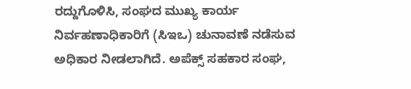ರದ್ದುಗೊಳಿಸಿ, ಸಂಘದ ಮುಖ್ಯ ಕಾರ್ಯ ನಿರ್ವಹಣಾಧಿಕಾರಿಗೆ (ಸಿಇಒ) ಚುನಾವಣೆ ನಡೆಸುವ ಅಧಿಕಾರ ನೀಡಲಾಗಿದೆ. ಅಪೆಕ್ಸ್ ಸಹಕಾರ ಸಂಘ,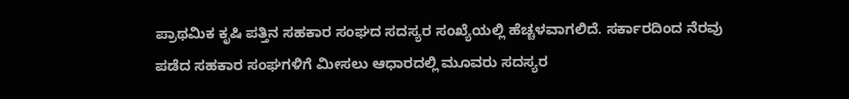ಪ್ರಾಥಮಿಕ ಕೃಷಿ ಪತ್ತಿನ ಸಹಕಾರ ಸಂಘದ ಸದಸ್ಯರ ಸಂಖ್ಯೆಯಲ್ಲಿ ಹೆಚ್ಚಳವಾಗಲಿದೆ. ಸರ್ಕಾರದಿಂದ ನೆರವು ಪಡೆದ ಸಹಕಾರ ಸಂಘಗಳಿಗೆ ಮೀಸಲು ಆಧಾರದಲ್ಲಿ ಮೂವರು ಸದಸ್ಯರ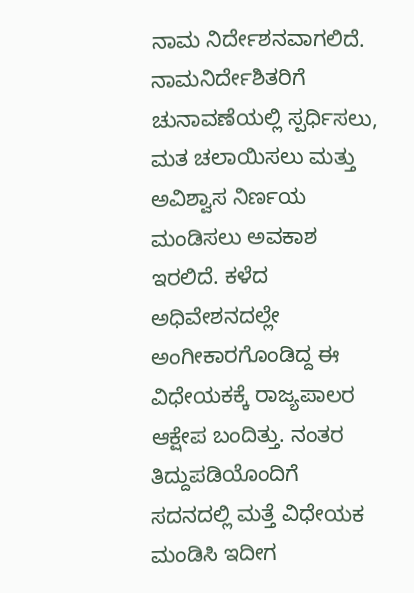ನಾಮ ನಿರ್ದೇಶನವಾಗಲಿದೆ. ನಾಮನಿರ್ದೇಶಿತರಿಗೆ ಚುನಾವಣೆಯಲ್ಲಿ ಸ್ಪರ್ಧಿಸಲು, ಮತ ಚಲಾಯಿಸಲು ಮತ್ತು ಅವಿಶ್ವಾಸ ನಿರ್ಣಯ ಮಂಡಿಸಲು ಅವಕಾಶ ಇರಲಿದೆ. ಕಳೆದ ಅಧಿವೇಶನದಲ್ಲೇ ಅಂಗೀಕಾರಗೊಂಡಿದ್ದ ಈ ವಿಧೇಯಕಕ್ಕೆ ರಾಜ್ಯಪಾಲರ ಆಕ್ಷೇಪ ಬಂದಿತ್ತು. ನಂತರ ತಿದ್ದುಪಡಿಯೊಂದಿಗೆ ಸದನದಲ್ಲಿ ಮತ್ತೆ ವಿಧೇಯಕ ಮಂಡಿಸಿ ಇದೀಗ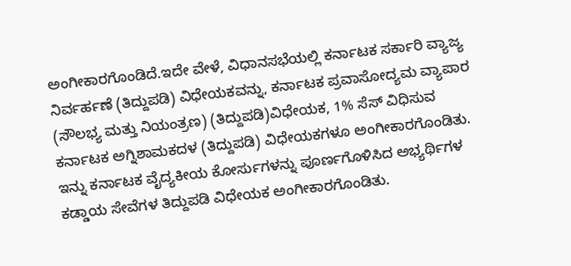ಅಂಗೀಕಾರಗೊಂಡಿದೆ.ಇದೇ ವೇಳೆ, ವಿಧಾನಸಭೆಯಲ್ಲಿ ಕರ್ನಾಟಕ ಸರ್ಕಾರಿ ವ್ಯಾಜ್ಯ ನಿರ್ವರ್ಹಣೆ (ತಿದ್ದುಪಡಿ) ವಿಧೇಯಕವನ್ನು, ಕರ್ನಾಟಕ ಪ್ರವಾಸೋದ್ಯಮ ವ್ಯಾಪಾರ (ಸೌಲಭ್ಯ ಮತ್ತು ನಿಯಂತ್ರಣ) (ತಿದ್ದುಪಡಿ)ವಿಧೇಯಕ, 1% ಸೆಸ್ ವಿಧಿಸುವ ಕರ್ನಾಟಕ ಅಗ್ನಿಶಾಮಕದಳ (ತಿದ್ದುಪಡಿ) ವಿಧೇಯಕಗಳೂ ಅಂಗೀಕಾರಗೊಂಡಿತು.
ಇನ್ನು ಕರ್ನಾಟಕ ವೈದ್ಯಕೀಯ ಕೋರ್ಸುಗಳನ್ನು ಪೂರ್ಣಗೊಳಿಸಿದ ಅಭ್ಯರ್ಥಿಗಳ ಕಡ್ಡಾಯ ಸೇವೆಗಳ ತಿದ್ದುಪಡಿ ವಿಧೇಯಕ ಅಂಗೀಕಾರಗೊಂಡಿತು.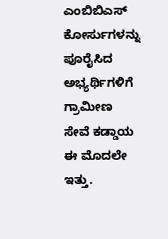ಎಂಬಿಬಿಎಸ್ ಕೋರ್ಸುಗಳನ್ನು ಪೂರೈಸಿದ ಅಭ್ಯರ್ಥಿಗಳಿಗೆ ಗ್ರಾಮೀಣ ಸೇವೆ ಕಡ್ಡಾಯ ಈ ಮೊದಲೇ ಇತ್ತು.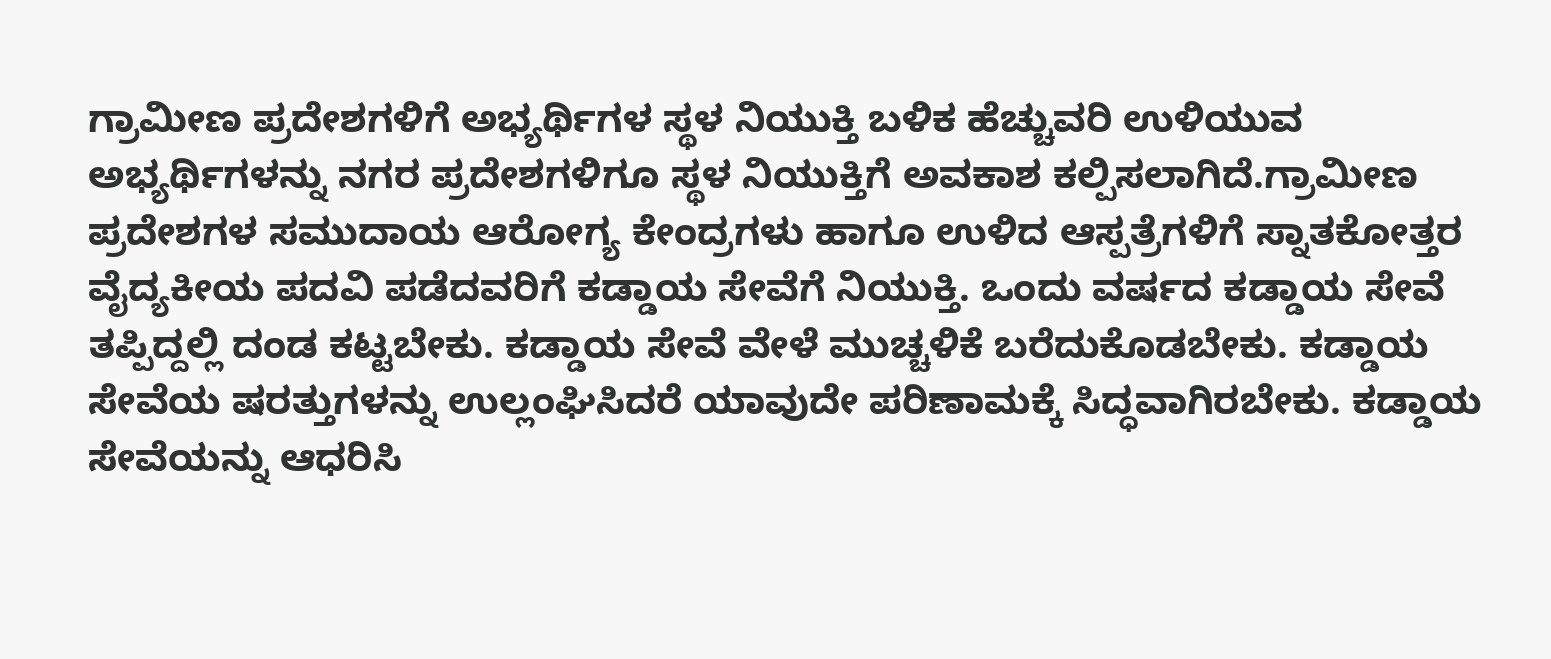ಗ್ರಾಮೀಣ ಪ್ರದೇಶಗಳಿಗೆ ಅಭ್ಯರ್ಥಿಗಳ ಸ್ಥಳ ನಿಯುಕ್ತಿ ಬಳಿಕ ಹೆಚ್ಚುವರಿ ಉಳಿಯುವ ಅಭ್ಯರ್ಥಿಗಳನ್ನು ನಗರ ಪ್ರದೇಶಗಳಿಗೂ ಸ್ಥಳ ನಿಯುಕ್ತಿಗೆ ಅವಕಾಶ ಕಲ್ಪಿಸಲಾಗಿದೆ.ಗ್ರಾಮೀಣ ಪ್ರದೇಶಗಳ ಸಮುದಾಯ ಆರೋಗ್ಯ ಕೇಂದ್ರಗಳು ಹಾಗೂ ಉಳಿದ ಆಸ್ಪತ್ರೆಗಳಿಗೆ ಸ್ನಾತಕೋತ್ತರ ವೈದ್ಯಕೀಯ ಪದವಿ ಪಡೆದವರಿಗೆ ಕಡ್ಡಾಯ ಸೇವೆಗೆ ನಿಯುಕ್ತಿ. ಒಂದು ವರ್ಷದ ಕಡ್ಡಾಯ ಸೇವೆ ತಪ್ಪಿದ್ದಲ್ಲಿ ದಂಡ ಕಟ್ಟಬೇಕು. ಕಡ್ಡಾಯ ಸೇವೆ ವೇಳೆ ಮುಚ್ಚಳಿಕೆ ಬರೆದುಕೊಡಬೇಕು. ಕಡ್ಡಾಯ ಸೇವೆಯ ಷರತ್ತುಗಳನ್ನು ಉಲ್ಲಂಘಿಸಿದರೆ ಯಾವುದೇ ಪರಿಣಾಮಕ್ಕೆ ಸಿದ್ಧವಾಗಿರಬೇಕು. ಕಡ್ಡಾಯ ಸೇವೆಯನ್ನು ಆಧರಿಸಿ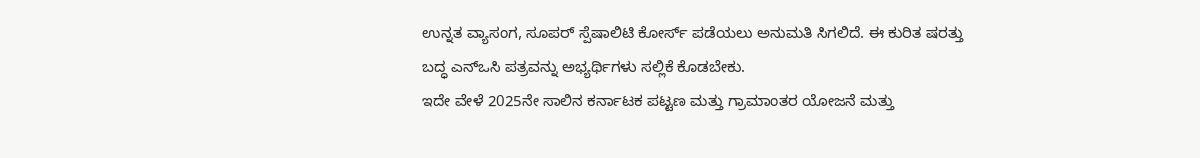ಉನ್ನತ ವ್ಯಾಸಂಗ, ಸೂಪರ್ ಸ್ಪೆಷಾಲಿಟಿ ಕೋರ್ಸ್ ಪಡೆಯಲು ಅನುಮತಿ ಸಿಗಲಿದೆ. ಈ ಕುರಿತ ಷರತ್ತು ಬದ್ಧ ಎನ್ಒಸಿ ಪತ್ರವನ್ನು ಅಭ್ಯರ್ಥಿಗಳು ಸಲ್ಲಿಕೆ ಕೊಡಬೇಕು.
ಇದೇ ವೇಳೆ 2025ನೇ ಸಾಲಿನ ಕರ್ನಾಟಕ ಪಟ್ಟಣ ಮತ್ತು ಗ್ರಾಮಾಂತರ ಯೋಜನೆ ಮತ್ತು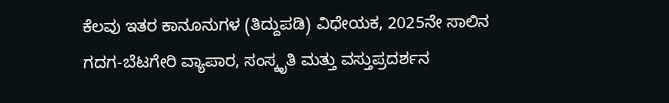ಕೆಲವು ಇತರ ಕಾನೂನುಗಳ (ತಿದ್ದುಪಡಿ) ವಿಧೇಯಕ, 2025ನೇ ಸಾಲಿನ ಗದಗ-ಬೆಟಗೇರಿ ವ್ಯಾಪಾರ, ಸಂಸ್ಕೃತಿ ಮತ್ತು ವಸ್ತುಪ್ರದರ್ಶನ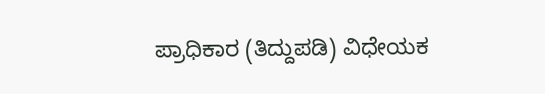ಪ್ರಾಧಿಕಾರ (ತಿದ್ದುಪಡಿ) ವಿಧೇಯಕ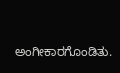ಅಂಗೀಕಾರಗೊಂಡಿತು.